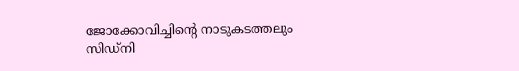ജോക്കോവിച്ചിന്‍റെ നാടുകടത്തലും സിഡ്‌നി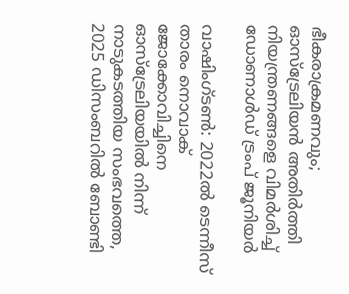ഭീകരാക്രമണവും; ഓസ്‌ട്രേലിയൻ അതിർത്തി നിയന്ത്രണങ്ങളെ വിമർശിച്ച് ഡോണാൾഡ് ട്രംപ് ജൂനിയർ

വാഷിംഗ്ടൺ: 2022ൽ ടെന്നീസ് താരം നൊവാക് ജോക്കോവിച്ചിനെ ഓസ്‌ട്രേലിയയിൽ നിന്ന് നാടുകടത്തിയ സംഭവത്തെ, 2025 ഡിസംബറിൽ ബോണ്ടി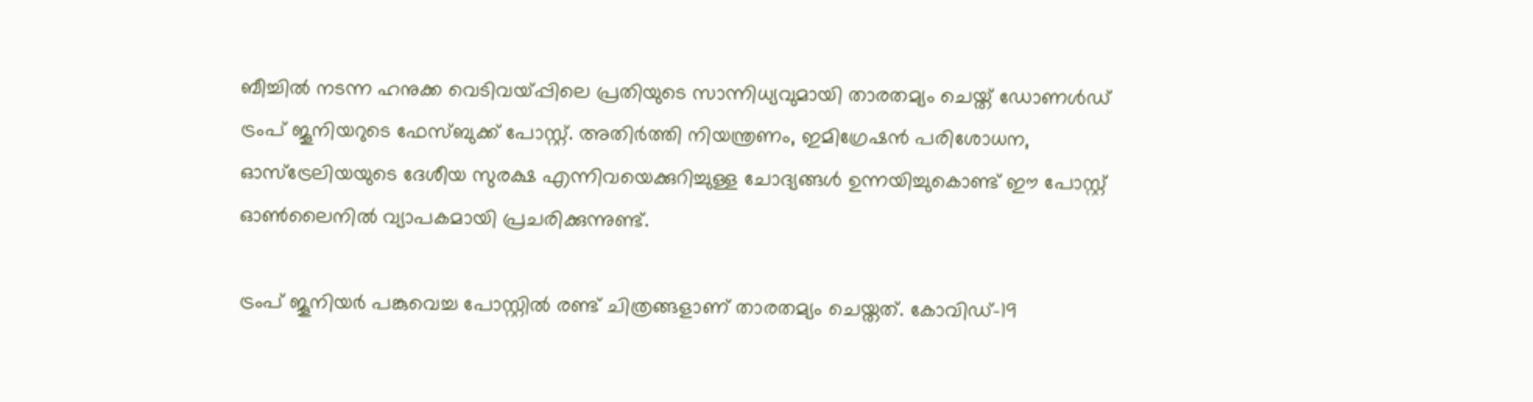ബീച്ചിൽ നടന്ന ഹനുക്ക വെടിവയ്പ്പിലെ പ്രതിയുടെ സാന്നിധ്യവുമായി താരതമ്യം ചെയ്ത് ഡോണൾഡ് ട്രംപ് ജൂനിയറുടെ ഫേസ്ബുക്ക് പോസ്റ്റ്. അതിർത്തി നിയന്ത്രണം, ഇമിഗ്രേഷൻ പരിശോധന, ഓസ്‌ട്രേലിയയുടെ ദേശീയ സുരക്ഷ എന്നിവയെക്കുറിച്ചുള്ള ചോദ്യങ്ങൾ ഉന്നയിച്ചുകൊണ്ട് ഈ പോസ്റ്റ് ഓൺലൈനിൽ വ്യാപകമായി പ്രചരിക്കുന്നുണ്ട്.

ട്രംപ് ജൂനിയർ പങ്കുവെച്ച പോസ്റ്റിൽ രണ്ട് ചിത്രങ്ങളാണ് താരതമ്യം ചെയ്തത്. കോവിഡ്-19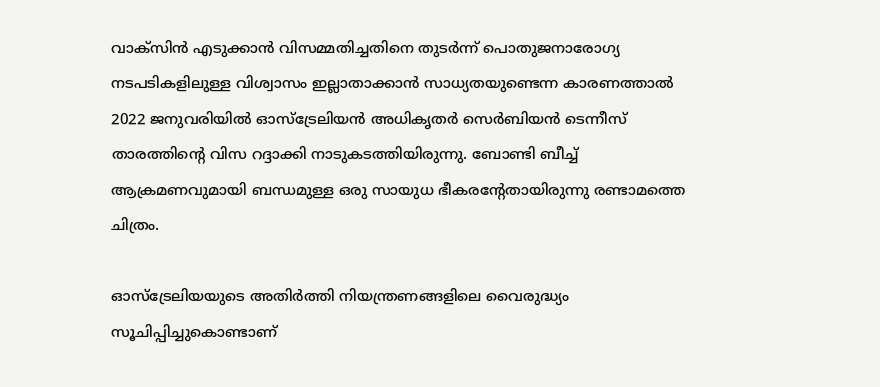വാക്സിൻ എടുക്കാൻ വിസമ്മതിച്ചതിനെ തുടർന്ന് പൊതുജനാരോഗ്യ നടപടികളിലുള്ള വിശ്വാസം ഇല്ലാതാക്കാൻ സാധ്യതയുണ്ടെന്ന കാരണത്താൽ 2022 ജനുവരിയിൽ ഓസ്‌ട്രേലിയൻ അധികൃതർ സെർബിയൻ ടെന്നീസ് താരത്തിന്‍റെ വിസ റദ്ദാക്കി നാടുകടത്തിയിരുന്നു. ബോണ്ടി ബീച്ച് ആക്രമണവുമായി ബന്ധമുള്ള ഒരു സായുധ ഭീകരൻ്റേതായിരുന്നു രണ്ടാമത്തെ ചിത്രം.

ഓസ്‌ട്രേലിയയുടെ അതിർത്തി നിയന്ത്രണങ്ങളിലെ വൈരുദ്ധ്യം സൂചിപ്പിച്ചുകൊണ്ടാണ്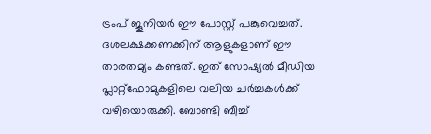ട്രംപ് ജൂനിയർ ഈ പോസ്റ്റ് പങ്കുവെച്ചത്. ദശലക്ഷക്കണക്കിന് ആളുകളാണ് ഈ താരതമ്യം കണ്ടത്. ഇത് സോഷ്യൽ മീഡിയ പ്ലാറ്റ്‌ഫോമുകളിലെ വലിയ ചർച്ചകൾക്ക് വഴിയൊരുക്കി. ബോണ്ടി ബീച്ച്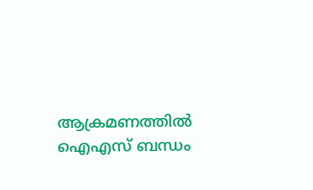ആക്രമണത്തിൽ ഐഎസ് ബന്ധം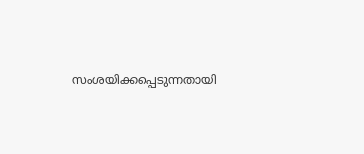സംശയിക്കപ്പെടുന്നതായി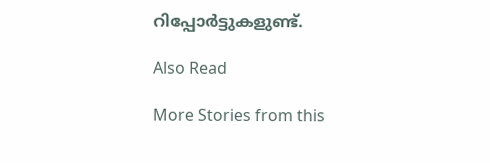റിപ്പോർട്ടുകളുണ്ട്.

Also Read

More Stories from this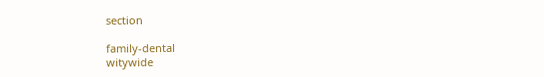section

family-dental
witywide